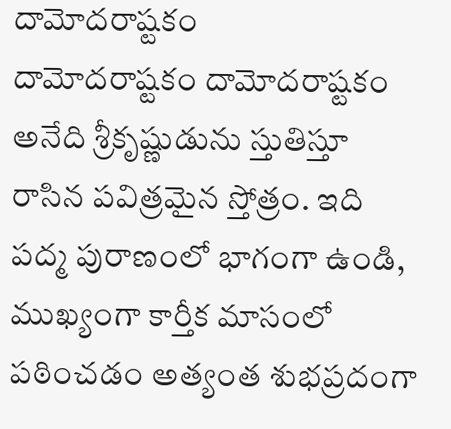దామోదరాష్టకం
దామోదరాష్టకం దామోదరాష్టకం అనేది శ్రీకృష్ణుడును స్తుతిస్తూ రాసిన పవిత్రమైన స్తోత్రం. ఇది పద్మ పురాణంలో భాగంగా ఉండి, ముఖ్యంగా కార్తీక మాసంలో పఠించడం అత్యంత శుభప్రదంగా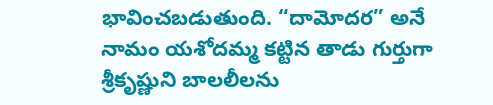భావించబడుతుంది. “దామోదర” అనే నామం యశోదమ్మ కట్టిన తాడు గుర్తుగా శ్రీకృష్ణుని బాలలీలను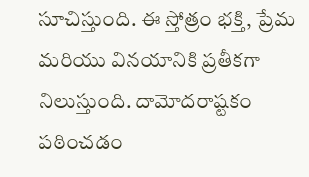సూచిస్తుంది. ఈ స్తోత్రం భక్తి, ప్రేమ మరియు వినయానికి ప్రతీకగా నిలుస్తుంది. దామోదరాష్టకం పఠించడం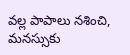వల్ల పాపాలు నశించి, మనస్సుకు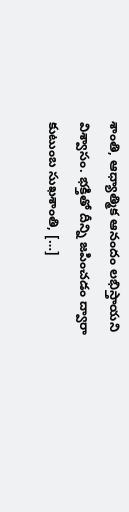శాంతి, ఆధ్యాత్మిక ఆనందం లభిస్తాయని విశ్వాసం. భక్తితో దీన్ని జపించడం ద్వారా కుటుంబ సుఖశాంతి, […]